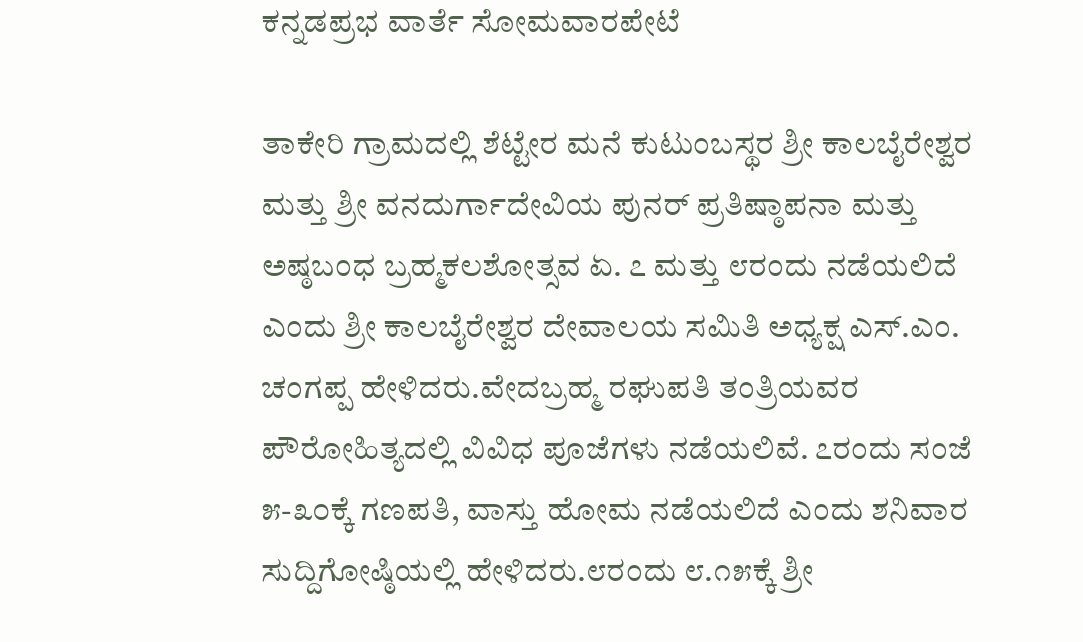ಕನ್ನಡಪ್ರಭ ವಾರ್ತೆ ಸೋಮವಾರಪೇಟೆ

ತಾಕೇರಿ ಗ್ರಾಮದಲ್ಲಿ ಶೆಟ್ಟೇರ ಮನೆ ಕುಟುಂಬಸ್ಥರ ಶ್ರೀ ಕಾಲಬೈರೇಶ್ವರ ಮತ್ತು ಶ್ರೀ ವನದುರ್ಗಾದೇವಿಯ ಪುನರ್ ಪ್ರತಿಷ್ಠಾಪನಾ ಮತ್ತು ಅಷ್ಠಬಂಧ ಬ್ರಹ್ಮಕಲಶೋತ್ಸವ ಏ. ೭ ಮತ್ತು ೮ರಂದು ನಡೆಯಲಿದೆ ಎಂದು ಶ್ರೀ ಕಾಲಬೈರೇಶ್ವರ ದೇವಾಲಯ ಸಮಿತಿ ಅಧ್ಯಕ್ಷ ಎಸ್.ಎಂ. ಚಂಗಪ್ಪ ಹೇಳಿದರು.ವೇದಬ್ರಹ್ಮ ರಘುಪತಿ ತಂತ್ರಿಯವರ ಪೌರೋಹಿತ್ಯದಲ್ಲಿ ವಿವಿಧ ಪೂಜೆಗಳು ನಡೆಯಲಿವೆ. ೭ರಂದು ಸಂಜೆ ೫-೩೦ಕ್ಕೆ ಗಣಪತಿ, ವಾಸ್ತು ಹೋಮ ನಡೆಯಲಿದೆ ಎಂದು ಶನಿವಾರ ಸುದ್ದಿಗೋಷ್ಠಿಯಲ್ಲಿ ಹೇಳಿದರು.೮ರಂದು ೮.೧೫ಕ್ಕೆ ಶ್ರೀ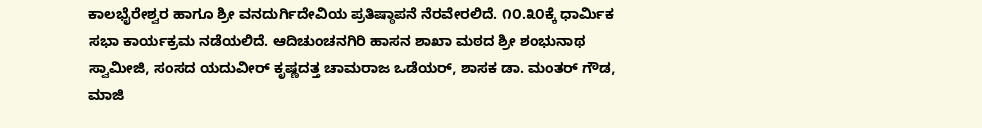ಕಾಲಭೈರೇಶ್ವರ ಹಾಗೂ ಶ್ರೀ ವನದುರ್ಗಿದೇವಿಯ ಪ್ರತಿಷ್ಠಾಪನೆ ನೆರವೇರಲಿದೆ. ೧೦.೩೦ಕ್ಕೆ ಧಾರ್ಮಿಕ ಸಭಾ ಕಾರ್ಯಕ್ರಮ ನಡೆಯಲಿದೆ. ಆದಿಚುಂಚನಗಿರಿ ಹಾಸನ ಶಾಖಾ ಮಠದ ಶ್ರೀ ಶಂಭುನಾಥ ಸ್ವಾಮೀಜಿ, ಸಂಸದ ಯದುವೀರ್ ಕೃಷ್ಣದತ್ತ ಚಾಮರಾಜ ಒಡೆಯರ್, ಶಾಸಕ ಡಾ. ಮಂತರ್‌ ಗೌಡ, ಮಾಜಿ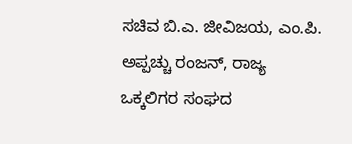ಸಚಿವ ಬಿ.ಎ. ಜೀವಿಜಯ, ಎಂ.ಪಿ. ಅಪ್ಪಚ್ಚು ರಂಜನ್, ರಾಜ್ಯ ಒಕ್ಕಲಿಗರ ಸಂಘದ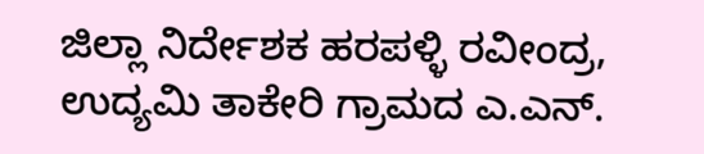ಜಿಲ್ಲಾ ನಿರ್ದೇಶಕ ಹರಪಳ್ಳಿ ರವೀಂದ್ರ, ಉದ್ಯಮಿ ತಾಕೇರಿ ಗ್ರಾಮದ ಎ.ಎನ್.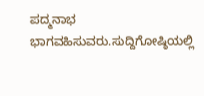ಪದ್ಮನಾಭ ಭಾಗವಹಿಸುವರು.ಸುದ್ದಿಗೋಷ್ಠಿಯಲ್ಲಿ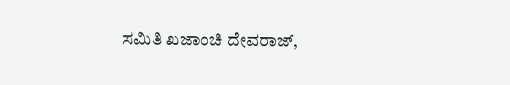ಸಮಿತಿ ಖಜಾಂಚಿ ದೇವರಾಜ್,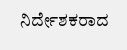ನಿರ್ದೇಶಕರಾದ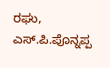ರಘು, ಎಸ್.ಪಿ.ಪೊನ್ನಪ್ಪ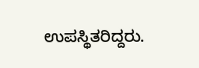ಉಪಸ್ಥಿತರಿದ್ದರು.